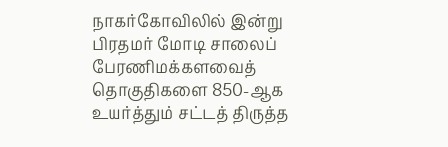நாகர்கோவிலில் இன்று பிரதமர் மோடி சாலைப் பேரணிமக்களவைத் தொகுதிகளை 850-ஆக உயர்த்தும் சட்டத் திருத்த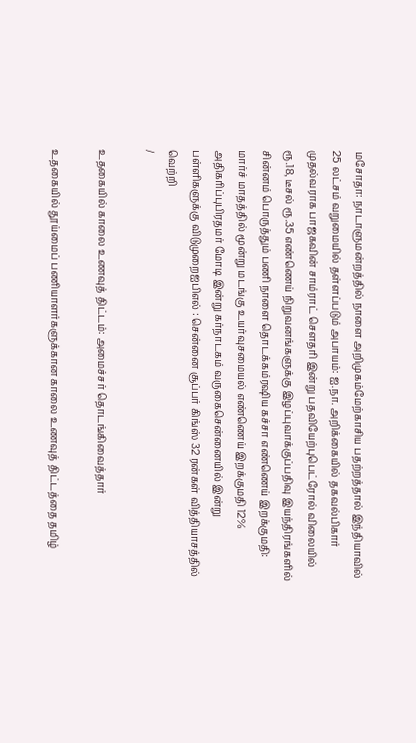மசோதா: நாடாளுமன்றத்தில் நாளை அறிமுகம்மேற்காசிய பதற்றத்தால் இந்தியாவில் 25 லட்சம் வறுமையில் தள்ளப்படும் அபாயம்: ஐ.நா. அறிக்கையில் தகவல்பிகார் முதல்வராக பாஜகவின் சாம்ராட் செளதரி இன்று பதவியேற்புபெட்ரோல் விலையில் ரூ.18, டீசல் ரூ.35 எண்ணெய் நிறுவனங்களுக்கு இழப்புவாக்குப்பதிவு இயந்திரங்களில் சின்னம் பொருத்தும் பணி நாளை தொடக்கம்ரஷிய கச்சா எண்ணெய் இறக்குமதி: மார்ச் மாதத்தில் மூன்று மடங்கு உயர்வுசமையல் எண்ணெய் இறக்குமதி 12% அதிகரிப்புபிரதமர் மோடி இன்று கர்நாடகம் வருகைசென்னையில் இன்று பள்ளிகளுக்கு விடுமுறைஐபிஎல் : சென்னை சூப்பர் கிங்ஸ் 32 ரன்கள் வித்தியாசத்தில் வெற்றி
/

உதகையில் காலை உணவுத் திட்டம்: அமைச்சர் தொடங்கிவைத்தார்

உதகையில் தூய்மைப் பணியாளர்களுக்கான காலை உணவுத் திட்டத்தை தமிழ்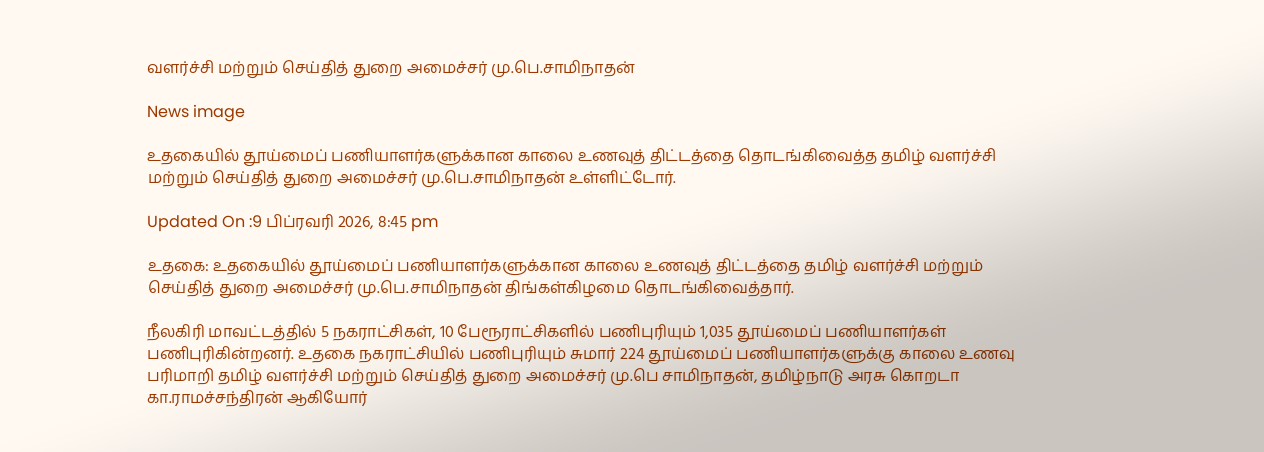வளர்ச்சி மற்றும் செய்தித் துறை அமைச்சர் மு.பெ.சாமிநாதன்

News image

உதகையில் தூய்மைப் பணியாளர்களுக்கான காலை உணவுத் திட்டத்தை தொடங்கிவைத்த தமிழ் வளர்ச்சி மற்றும் செய்தித் துறை அமைச்சர் மு.பெ.சாமிநாதன் உள்ளிட்டோர்.

Updated On :9 பிப்ரவரி 2026, 8:45 pm

உதகை: உதகையில் தூய்மைப் பணியாளர்களுக்கான காலை உணவுத் திட்டத்தை தமிழ் வளர்ச்சி மற்றும் செய்தித் துறை அமைச்சர் மு.பெ.சாமிநாதன் திங்கள்கிழமை தொடங்கிவைத்தார்.

நீலகிரி மாவட்டத்தில் 5 நகராட்சிகள், 10 பேரூராட்சிகளில் பணிபுரியும் 1,035 தூய்மைப் பணியாளர்கள் பணிபுரிகின்றனர். உதகை நகராட்சியில் பணிபுரியும் சுமார் 224 தூய்மைப் பணியாளர்களுக்கு காலை உணவு பரிமாறி தமிழ் வளர்ச்சி மற்றும் செய்தித் துறை அமைச்சர் மு.பெ சாமிநாதன், தமிழ்நாடு அரசு கொறடா கா.ராமச்சந்திரன் ஆகியோர்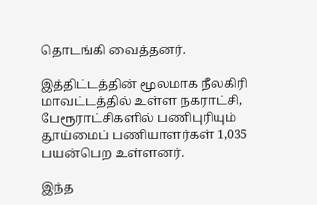தொடங்கி வைத்தனர்.

இத்திட்டத்தின் மூலமாக நீலகிரி மாவட்டத்தில் உள்ள நகராட்சி, பேரூராட்சிகளில் பணிபுரியும் தூய்மைப் பணியாளர்கள் 1,035 பயன்பெற உள்ளனர்.

இந்த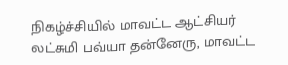நிகழ்ச்சியில் மாவட்ட ஆட்சியர் லட்சுமி பவ்யா தன்னேரு, மாவட்ட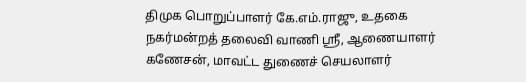திமுக பொறுப்பாளர் கே.எம்.ராஜு, உதகை நகர்மன்றத் தலைவி வாணி ஸ்ரீ, ஆணையாளர் கணேசன், மாவட்ட துணைச் செயலாளர்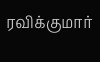ரவிக்குமார்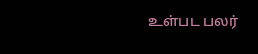உள்பட பலர்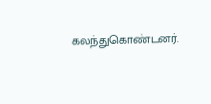கலந்துகொண்டனர்.